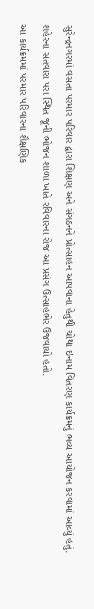સુરેન્દ્રનગરમાં વસતા પરમાર પરિવાર દ્વારા શિક્ષણ અને સંગઠનને પ્રોત્સાહન આપવાના હેતુથી ચોથા ઇનામ વિતરણ કાર્યક્રમનું ભવ્ય આયોજન કરવામાં આવ્યું હતું. શહેરના સતવારા પરા સ્થિત જૂની ભોજન શાળા ખાતે રવિવારના રોજ આ પ્રસંગ ઉત્સાહભેર ઉજવાયો હતો.
આ કાર્યક્રમમાં પરમાર પરિવારના શૈક્ષણિક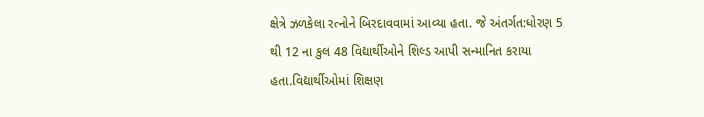ક્ષેત્રે ઝળકેલા રત્નોને બિરદાવવામાં આવ્યા હતા. જે અંતર્ગત:ધોરણ 5 થી 12 ના કુલ 48 વિદ્યાર્થીઓને શિલ્ડ આપી સન્માનિત કરાયા હતા.વિદ્યાર્થીઓમાં શિક્ષણ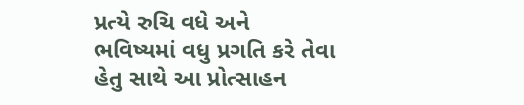પ્રત્યે રુચિ વધે અને ભવિષ્યમાં વધુ પ્રગતિ કરે તેવા હેતુ સાથે આ પ્રોત્સાહન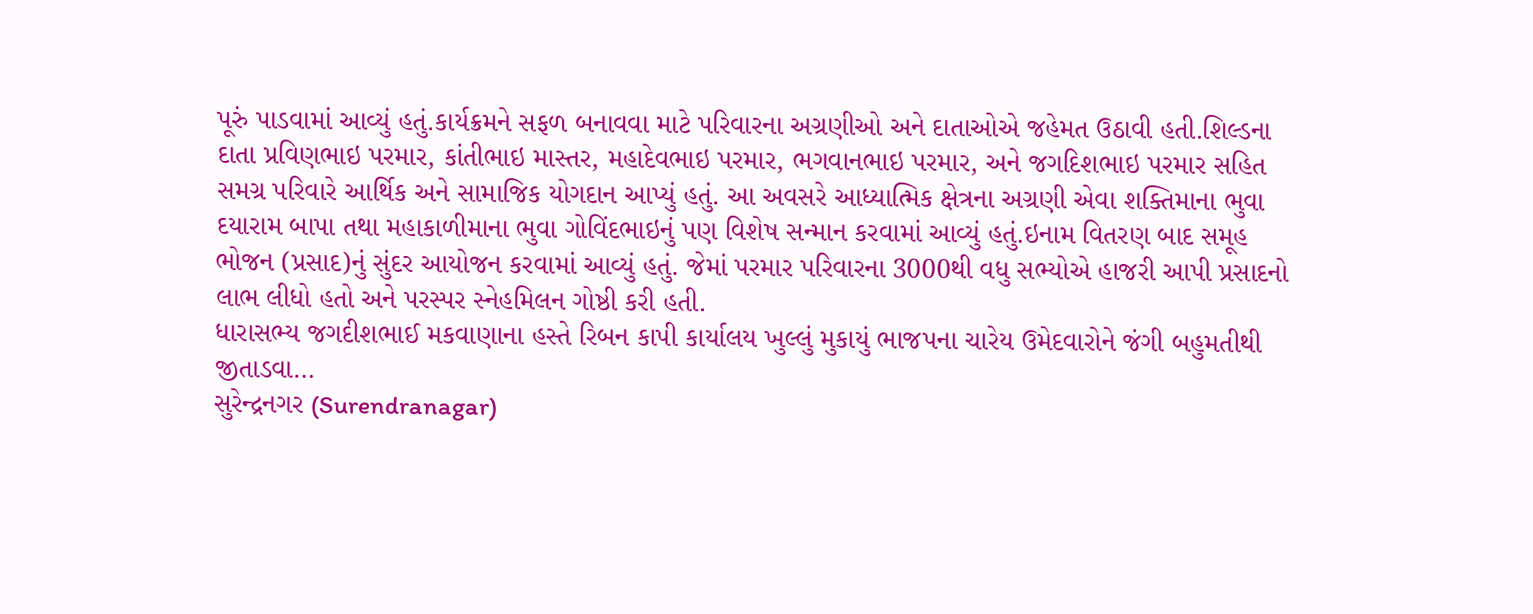પૂરું પાડવામાં આવ્યું હતું.કાર્યક્રમને સફળ બનાવવા માટે પરિવારના અગ્રણીઓ અને દાતાઓએ જહેમત ઉઠાવી હતી.શિલ્ડના દાતા પ્રવિણભાઇ પરમાર, કાંતીભાઇ માસ્તર, મહાદેવભાઇ પરમાર, ભગવાનભાઇ પરમાર, અને જગદિશભાઇ પરમાર સહિત સમગ્ર પરિવારે આર્થિક અને સામાજિક યોગદાન આપ્યું હતું. આ અવસરે આધ્યાત્મિક ક્ષેત્રના અગ્રણી એવા શક્તિમાના ભુવા દયારામ બાપા તથા મહાકાળીમાના ભુવા ગોવિંદભાઇનું પણ વિશેષ સન્માન કરવામાં આવ્યું હતું.ઇનામ વિતરણ બાદ સમૂહ ભોજન (પ્રસાદ)નું સુંદર આયોજન કરવામાં આવ્યું હતું. જેમાં પરમાર પરિવારના 3000થી વધુ સભ્યોએ હાજરી આપી પ્રસાદનો લાભ લીધો હતો અને પરસ્પર સ્નેહમિલન ગોષ્ઠી કરી હતી.
ધારાસભ્ય જગદીશભાઈ મકવાણાના હસ્તે રિબન કાપી કાર્યાલય ખુલ્લું મુકાયું ભાજપના ચારેય ઉમેદવારોને જંગી બહુમતીથી જીતાડવા…
સુરેન્દ્રનગર (Surendranagar)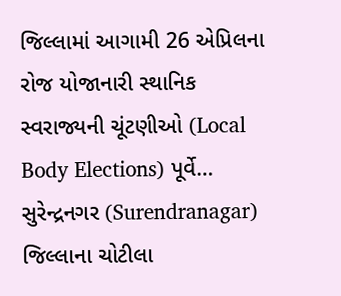જિલ્લામાં આગામી 26 એપ્રિલના રોજ યોજાનારી સ્થાનિક સ્વરાજ્યની ચૂંટણીઓ (Local Body Elections) પૂર્વે…
સુરેન્દ્રનગર (Surendranagar) જિલ્લાના ચોટીલા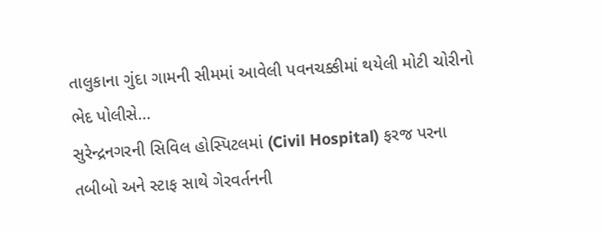તાલુકાના ગુંદા ગામની સીમમાં આવેલી પવનચક્કીમાં થયેલી મોટી ચોરીનો ભેદ પોલીસે…
સુરેન્દ્રનગરની સિવિલ હોસ્પિટલમાં (Civil Hospital) ફરજ પરના તબીબો અને સ્ટાફ સાથે ગેરવર્તનની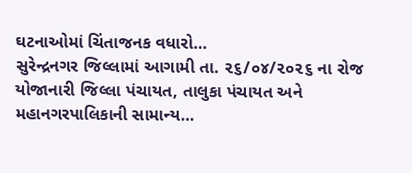ઘટનાઓમાં ચિંતાજનક વધારો…
સુરેન્દ્રનગર જિલ્લામાં આગામી તા. ૨૬/૦૪/૨૦૨૬ ના રોજ યોજાનારી જિલ્લા પંચાયત, તાલુકા પંચાયત અને મહાનગરપાલિકાની સામાન્ય…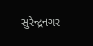સુરેન્દ્રનગર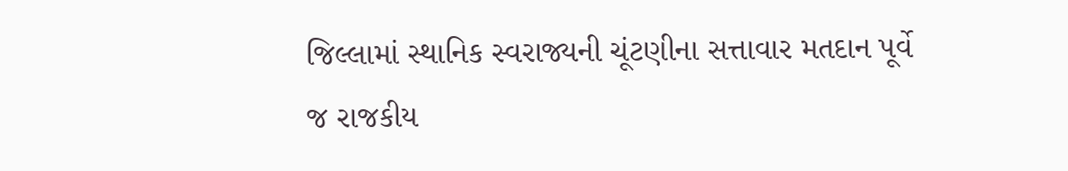જિલ્લામાં સ્થાનિક સ્વરાજ્યની ચૂંટણીના સત્તાવાર મતદાન પૂર્વે જ રાજકીય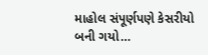માહોલ સંપૂર્ણપણે કેસરીયો બની ગયો…